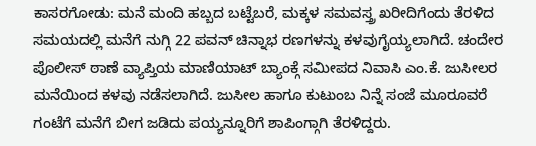ಕಾಸರಗೋಡು: ಮನೆ ಮಂದಿ ಹಬ್ಬದ ಬಟ್ಟೆಬರೆ, ಮಕ್ಕಳ ಸಮವಸ್ತ್ರ ಖರೀದಿಗೆಂದು ತೆರಳಿದ ಸಮಯದಲ್ಲಿ ಮನೆಗೆ ನುಗ್ಗಿ 22 ಪವನ್ ಚಿನ್ನಾಭ ರಣಗಳನ್ನು ಕಳವುಗೈಯ್ಯಲಾಗಿದೆ. ಚಂದೇರ ಪೊಲೀಸ್ ಠಾಣೆ ವ್ಯಾಪ್ತಿಯ ಮಾಣಿಯಾಟ್ ಬ್ಯಾಂಕ್ಗೆ ಸಮೀಪದ ನಿವಾಸಿ ಎಂ.ಕೆ. ಜುಸೀಲರ ಮನೆಯಿಂದ ಕಳವು ನಡೆಸಲಾಗಿದೆ. ಜುಸೀಲ ಹಾಗೂ ಕುಟುಂಬ ನಿನ್ನೆ ಸಂಜೆ ಮೂರೂವರೆ ಗಂಟೆಗೆ ಮನೆಗೆ ಬೀಗ ಜಡಿದು ಪಯ್ಯನ್ನೂರಿಗೆ ಶಾಪಿಂಗ್ಗಾಗಿ ತೆರಳಿದ್ದರು.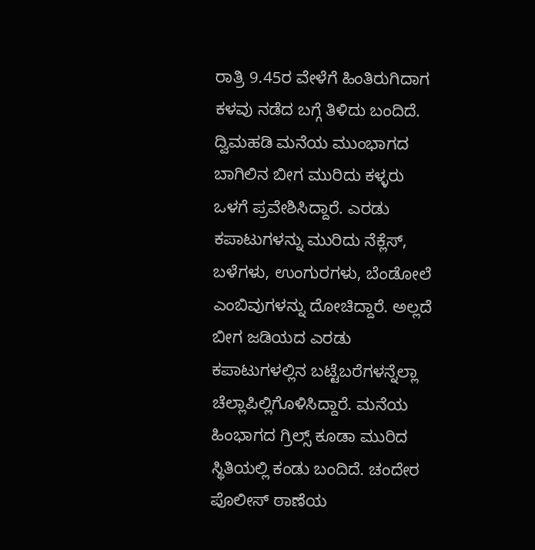ರಾತ್ರಿ 9.45ರ ವೇಳೆಗೆ ಹಿಂತಿರುಗಿದಾಗ ಕಳವು ನಡೆದ ಬಗ್ಗೆ ತಿಳಿದು ಬಂದಿದೆ. ದ್ವಿಮಹಡಿ ಮನೆಯ ಮುಂಭಾಗದ ಬಾಗಿಲಿನ ಬೀಗ ಮುರಿದು ಕಳ್ಳರು ಒಳಗೆ ಪ್ರವೇಶಿಸಿದ್ದಾರೆ. ಎರಡು ಕಪಾಟುಗಳನ್ನು ಮುರಿದು ನೆಕ್ಲೆಸ್, ಬಳೆಗಳು, ಉಂಗುರಗಳು, ಬೆಂಡೋಲೆ ಎಂಬಿವುಗಳನ್ನು ದೋಚಿದ್ದಾರೆ. ಅಲ್ಲದೆ ಬೀಗ ಜಡಿಯದ ಎರಡು ಕಪಾಟುಗಳಲ್ಲಿನ ಬಟ್ಟೆಬರೆಗಳನ್ನೆಲ್ಲಾ ಚೆಲ್ಲಾಪಿಲ್ಲಿಗೊಳಿಸಿದ್ದಾರೆ. ಮನೆಯ ಹಿಂಭಾಗದ ಗ್ರಿಲ್ಸ್ ಕೂಡಾ ಮುರಿದ ಸ್ಥಿತಿಯಲ್ಲಿ ಕಂಡು ಬಂದಿದೆ. ಚಂದೇರ ಪೊಲೀಸ್ ಠಾಣೆಯ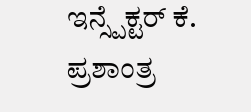ಇನ್ಸ್ಪೆಕ್ಟರ್ ಕೆ. ಪ್ರಶಾಂತ್ರ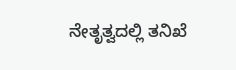ನೇತೃತ್ವದಲ್ಲಿ ತನಿಖೆ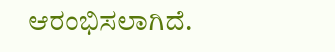ಆರಂಭಿಸಲಾಗಿದೆ.